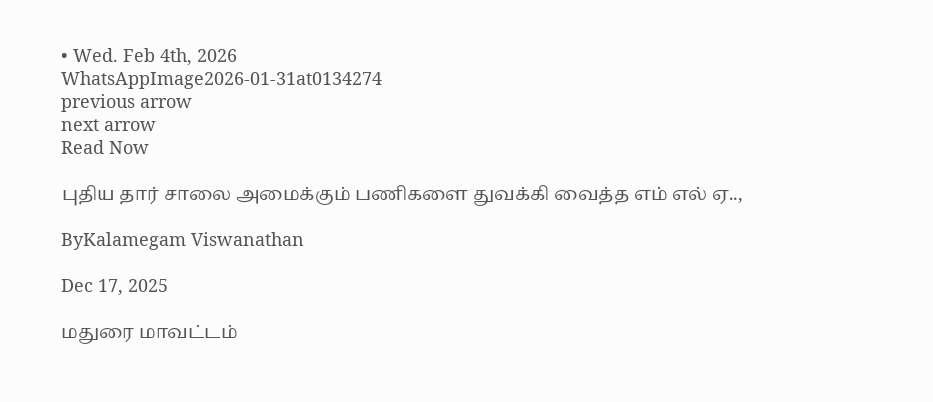• Wed. Feb 4th, 2026
WhatsAppImage2026-01-31at0134274
previous arrow
next arrow
Read Now

புதிய தார் சாலை அமைக்கும் பணிகளை துவக்கி வைத்த எம் எல் ஏ..,

ByKalamegam Viswanathan

Dec 17, 2025

மதுரை மாவட்டம்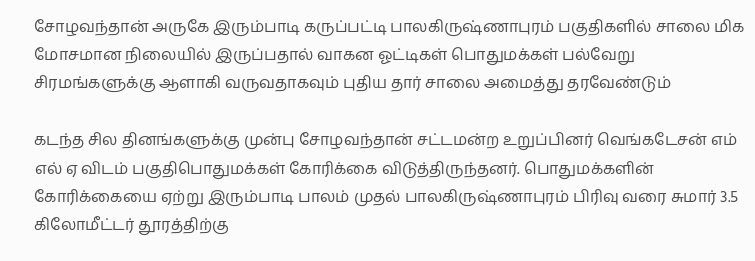சோழவந்தான் அருகே இரும்பாடி கருப்பட்டி பாலகிருஷ்ணாபுரம் பகுதிகளில் சாலை மிக மோசமான நிலையில் இருப்பதால் வாகன ஓட்டிகள் பொதுமக்கள் பல்வேறு சிரமங்களுக்கு ஆளாகி வருவதாகவும் புதிய தார் சாலை அமைத்து தரவேண்டும்

கடந்த சில தினங்களுக்கு முன்பு சோழவந்தான் சட்டமன்ற உறுப்பினர் வெங்கடேசன் எம் எல் ஏ விடம் பகுதிபொதுமக்கள் கோரிக்கை விடுத்திருந்தனர். பொதுமக்களின் கோரிக்கையை ஏற்று இரும்பாடி பாலம் முதல் பாலகிருஷ்ணாபுரம் பிரிவு வரை சுமார் 3.5 கிலோமீட்டர் தூரத்திற்கு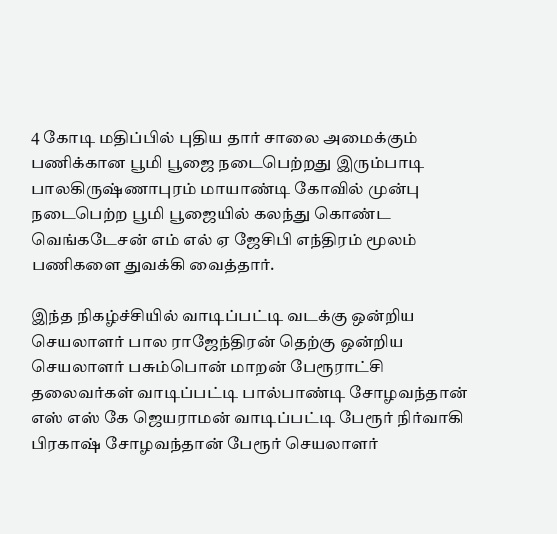4 கோடி மதிப்பில் புதிய தார் சாலை அமைக்கும் பணிக்கான பூமி பூஜை நடைபெற்றது இரும்பாடி பாலகிருஷ்ணாபுரம் மாயாண்டி கோவில் முன்பு நடைபெற்ற பூமி பூஜையில் கலந்து கொண்ட வெங்கடேசன் எம் எல் ஏ ஜேசிபி எந்திரம் மூலம் பணிகளை துவக்கி வைத்தார்.

இந்த நிகழ்ச்சியில் வாடிப்பட்டி வடக்கு ஒன்றிய செயலாளர் பால ராஜேந்திரன் தெற்கு ஒன்றிய செயலாளர் பசும்பொன் மாறன் பேரூராட்சி தலைவர்கள் வாடிப்பட்டி பால்பாண்டி சோழவந்தான் எஸ் எஸ் கே ஜெயராமன் வாடிப்பட்டி பேரூர் நிர்வாகி பிரகாஷ் சோழவந்தான் பேரூர் செயலாளர்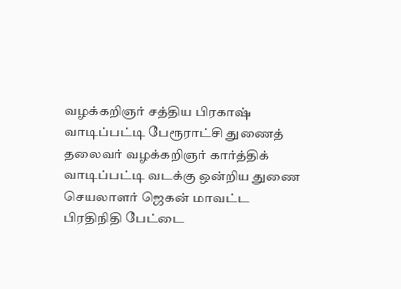வழக்கறிஞர் சத்திய பிரகாஷ் வாடிப்பட்டி பேரூராட்சி துணைத் தலைவர் வழக்கறிஞர் கார்த்திக் வாடிப்பட்டி வடக்கு ஒன்றிய துணை செயலாளர் ஜெகன் மாவட்ட பிரதிநிதி பேட்டை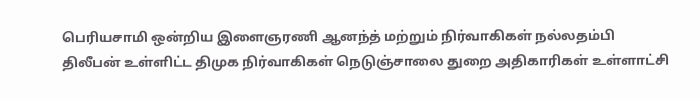பெரியசாமி ஒன்றிய இளைஞரணி ஆனந்த் மற்றும் நிர்வாகிகள் நல்லதம்பி திலீபன் உள்ளிட்ட திமுக நிர்வாகிகள் நெடுஞ்சாலை துறை அதிகாரிகள் உள்ளாட்சி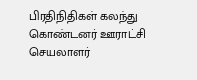பிரதிநிதிகள் கலந்து கொண்டனர் ஊராட்சி செயலாளர்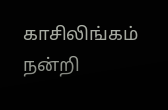காசிலிங்கம் நன்றி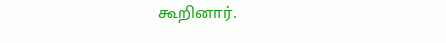கூறினார்.